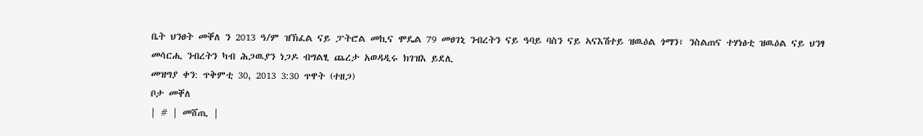ቤት ህንፀት መቐለ ን 2013 ዓ/ም ዝኽፈል ናይ ፓትሮል መኪና ሞዴል 79 መፀገኒ ንብረትን ናይ ዓባይ ባስን ናይ ኣናእሽተይ ዝዉዕል ጎማን፣ ንስልጠና ተሃነፅቲ ዝዉዕል ናይ ህንፃ መሳርሒ ንብረትን ካብ ሕጋዉያን ነጋዶ ብግልፂ ጨረታ አወዳዲሩ ክገዝእ ይደሊ
መዝግያ ቀን: ጥቅምቲ 30, 2013 3:30 ጥዋት (ተዘጋ)
ቦታ መቐለ
| # | መሸጢ |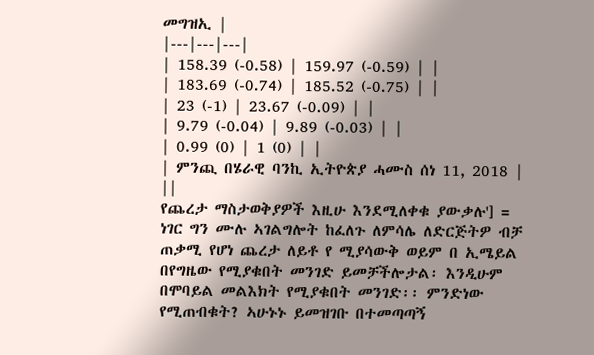መግዝኢ |
|---|---|---|
| 158.39 (-0.58) | 159.97 (-0.59) | |
| 183.69 (-0.74) | 185.52 (-0.75) | |
| 23 (-1) | 23.67 (-0.09) | |
| 9.79 (-0.04) | 9.89 (-0.03) | |
| 0.99 (0) | 1 (0) | |
| ምንጪ በሄራዊ ባንኪ ኢትዮጵያ ሓሙስ ሰነ 11, 2018 | ||
የጨረታ ማስታወቅያዎች እዚሁ እንደሚለቀቁ ያውቃሉ'] = ነገር ግን ሙሉ ኣገልግሎት ከፈለጉ ለምሳሌ ለድርጅትዎ ብቻ ጠቃሚ የሆነ ጨረታ ለይቶ የ ሚያሳውቅ ወይም በ ኢሜይል በየግዜው የሚያቁበት መንገድ ይመቻችሎታል፡ እንዲሁም በሞባይል መልእክት የሚያቁበት መንገድ፡፡ ምንድነው የሚጠብቁት? ኣሁኑኑ ይመዝገቡ በተመጣጣኝ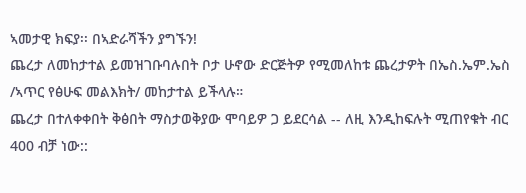ኣመታዊ ክፍያ፡፡ በኣድራሻችን ያግኙን!
ጨረታ ለመከታተል ይመዝገቡባሉበት ቦታ ሁኖው ድርጅትዎ የሚመለከቱ ጨረታዎት በኤስ.ኤም.ኤስ /ኣጥር የፅሁፍ መልእክት/ መከታተል ይችላሉ።
ጨረታ በተለቀቀበት ቅፅበት ማስታወቅያው ሞባይዎ ጋ ይደርሳል -- ለዚ እንዲከፍሉት ሚጠየቁት ብር 400 ብቻ ነው::